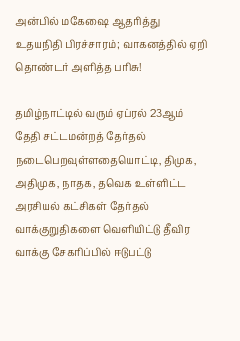அன்பில் மகேஷை ஆதரித்து உதயநிதி பிரச்சாரம்; வாகனத்தில் ஏறி தொண்டர் அளித்த பரிசு!

தமிழ்நாட்டில் வரும் ஏப்ரல் 23ஆம் தேதி சட்டமன்றத் தேர்தல் நடைபெறவுள்ளதையொட்டி, திமுக, அதிமுக, நாதக, தவெக உள்ளிட்ட அரசியல் கட்சிகள் தேர்தல் வாக்குறுதிகளை வெளியிட்டு தீவிர வாக்கு சேகரிப்பில் ஈடுபட்டு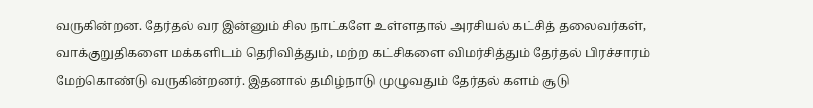வருகின்றன. தேர்தல் வர இன்னும் சில நாட்களே உள்ளதால் அரசியல் கட்சித் தலைவர்கள், வாக்குறுதிகளை மக்களிடம் தெரிவித்தும், மற்ற கட்சிகளை விமர்சித்தும் தேர்தல் பிரச்சாரம் மேற்கொண்டு வருகின்றனர். இதனால் தமிழ்நாடு முழுவதும் தேர்தல் களம் சூடு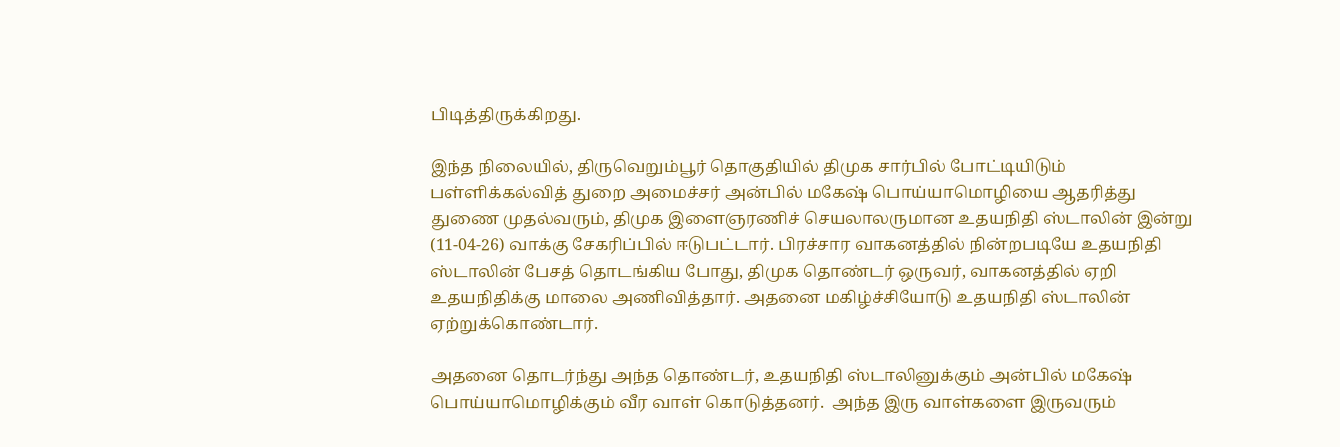பிடித்திருக்கிறது.

இந்த நிலையில், திருவெறும்பூர் தொகுதியில் திமுக சார்பில் போட்டியிடும் பள்ளிக்கல்வித் துறை அமைச்சர் அன்பில் மகேஷ் பொய்யாமொழியை ஆதரித்து துணை முதல்வரும், திமுக இளைஞரணிச் செயலாலருமான உதயநிதி ஸ்டாலின் இன்று (11-04-26) வாக்கு சேகரிப்பில் ஈடுபட்டார். பிரச்சார வாகனத்தில் நின்றபடியே உதயநிதி ஸ்டாலின் பேசத் தொடங்கிய போது, திமுக தொண்டர் ஒருவர், வாகனத்தில் ஏறி உதயநிதிக்கு மாலை அணிவித்தார். அதனை மகிழ்ச்சியோடு உதயநிதி ஸ்டாலின் ஏற்றுக்கொண்டார்.

அதனை தொடர்ந்து அந்த தொண்டர், உதயநிதி ஸ்டாலினுக்கும் அன்பில் மகேஷ் பொய்யாமொழிக்கும் வீர வாள் கொடுத்தனர்.  அந்த இரு வாள்களை இருவரும்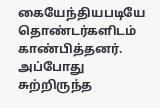கையேந்தியபடியே தொண்டர்களிடம் காண்பித்தனர். அப்போது சுற்றிருந்த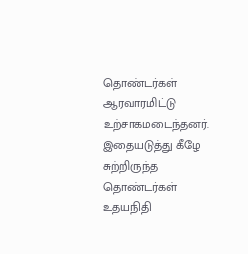தொண்டர்கள் ஆரவாரமிட்டு உற்சாகமடைந்தனர். இதையடுத்து கீழே சுற்றிருந்த தொண்டர்கள் உதயநிதி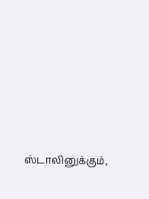ஸ்டாலினுக்கும்,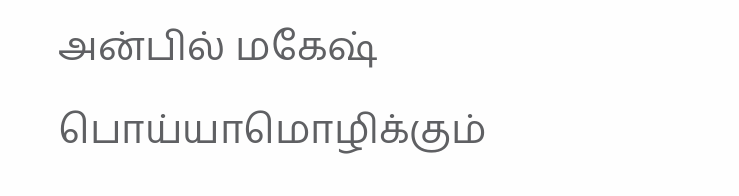அன்பில் மகேஷ் பொய்யாமொழிக்கும்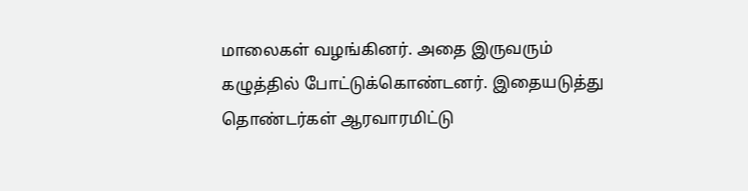மாலைகள் வழங்கினர். அதை இருவரும் கழுத்தில் போட்டுக்கொண்டனர். இதையடுத்து தொண்டர்கள் ஆரவாரமிட்டு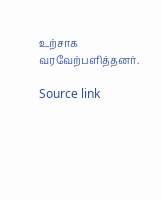உற்சாக வரவேற்பளித்தனர்.

Source link